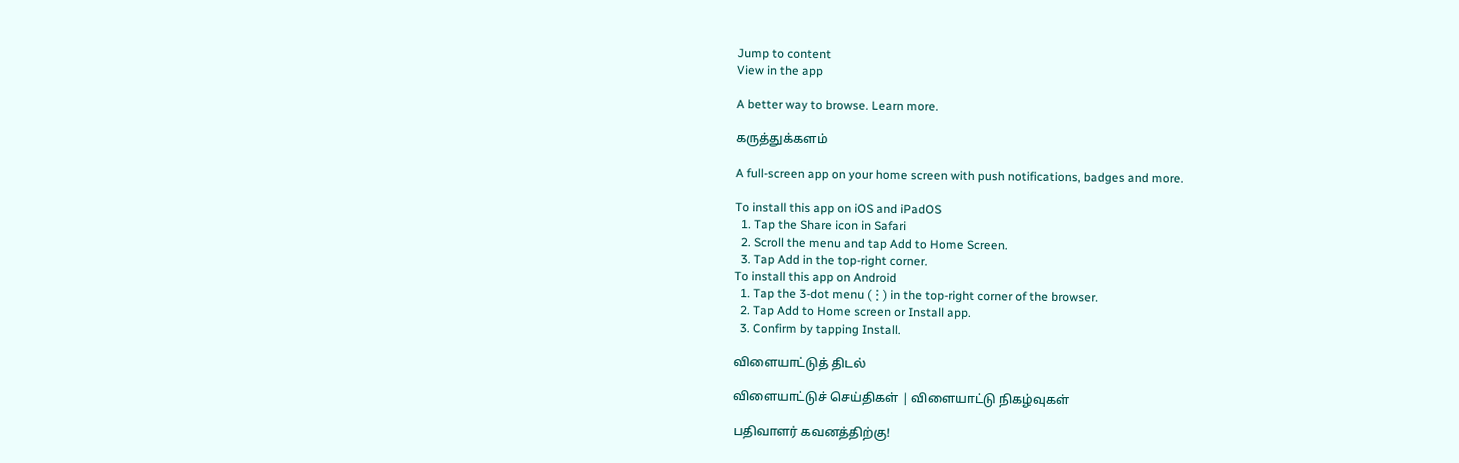Jump to content
View in the app

A better way to browse. Learn more.

கருத்துக்களம்

A full-screen app on your home screen with push notifications, badges and more.

To install this app on iOS and iPadOS
  1. Tap the Share icon in Safari
  2. Scroll the menu and tap Add to Home Screen.
  3. Tap Add in the top-right corner.
To install this app on Android
  1. Tap the 3-dot menu (⋮) in the top-right corner of the browser.
  2. Tap Add to Home screen or Install app.
  3. Confirm by tapping Install.

விளையாட்டுத் திடல்

விளையாட்டுச் செய்திகள் | விளையாட்டு நிகழ்வுகள்

பதிவாளர் கவனத்திற்கு!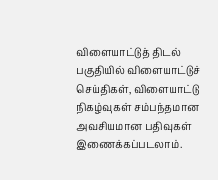விளையாட்டுத் திடல் பகுதியில் விளையாட்டுச் செய்திகள், விளையாட்டு நிகழ்வுகள் சம்பந்தமான அவசியமான பதிவுகள் இணைக்கப்படலாம்.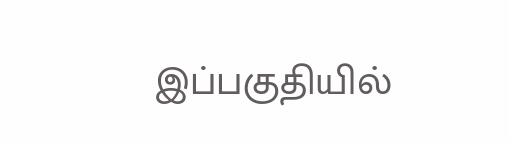இப்பகுதியில்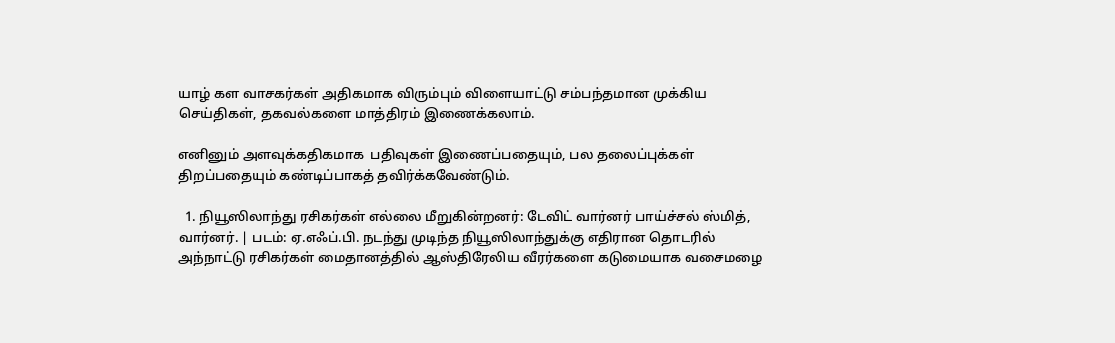யாழ் கள வாசகர்கள் அதிகமாக விரும்பும் விளையாட்டு சம்பந்தமான முக்கிய செய்திகள், தகவல்களை மாத்திரம் இணைக்கலாம்.

எனினும் அளவுக்கதிகமாக  பதிவுகள் இணைப்பதையும், பல தலைப்புக்கள் திறப்பதையும் கண்டிப்பாகத் தவிர்க்கவேண்டும்.

  1. நியூஸிலாந்து ரசிகர்கள் எல்லை மீறுகின்றனர்: டேவிட் வார்னர் பாய்ச்சல் ஸ்மித், வார்னர். | படம்: ஏ.எஃப்.பி. நடந்து முடிந்த நியூஸிலாந்துக்கு எதிரான தொடரில் அந்நாட்டு ரசிகர்கள் மைதானத்தில் ஆஸ்திரேலிய வீரர்களை கடுமையாக வசைமழை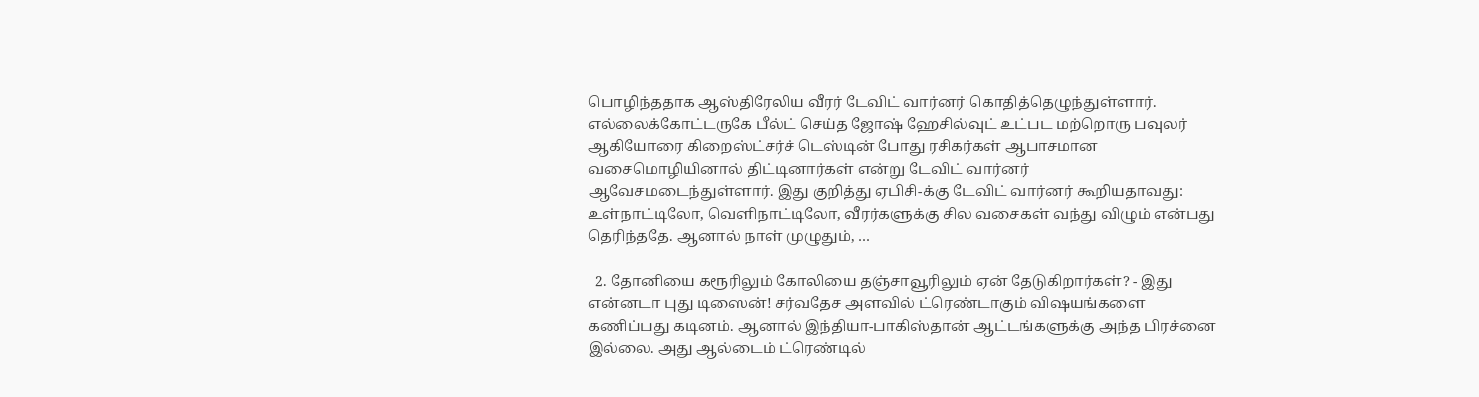பொழிந்ததாக ஆஸ்திரேலிய வீரர் டேவிட் வார்னர் கொதித்தெழுந்துள்ளார். எல்லைக்கோட்டருகே பீல்ட் செய்த ஜோஷ் ஹேசில்வுட் உட்பட மற்றொரு பவுலர் ஆகியோரை கிறைஸ்ட்சர்ச் டெஸ்டின் போது ரசிகர்கள் ஆபாசமான வசைமொழியினால் திட்டினார்கள் என்று டேவிட் வார்னர் ஆவேசமடைந்துள்ளார். இது குறித்து ஏபிசி-க்கு டேவிட் வார்னர் கூறியதாவது: உள்நாட்டிலோ, வெளிநாட்டிலோ, வீரர்களுக்கு சில வசைகள் வந்து விழும் என்பது தெரிந்ததே. ஆனால் நாள் முழுதும், …

  2. தோனியை கரூரிலும் கோலியை தஞ்சாவூரிலும் ஏன் தேடுகிறார்கள்? - இது என்னடா புது டிஸைன்! சர்வதேச அளவில் ட்ரெண்டாகும் விஷயங்களை கணிப்பது கடினம். ஆனால் இந்தியா-பாகிஸ்தான் ஆட்டங்களுக்கு அந்த பிரச்னை இல்லை. அது ஆல்டைம் ட்ரெண்டில்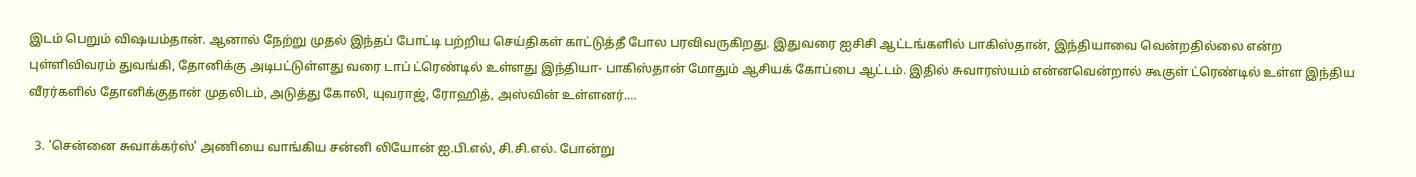இடம் பெறும் விஷயம்தான். ஆனால் நேற்று முதல் இந்தப் போட்டி பற்றிய செய்திகள் காட்டுத்தீ போல பரவிவருகிறது. இதுவரை ஐசிசி ஆட்டங்களில் பாகிஸ்தான், இந்தியாவை வென்றதில்லை என்ற புள்ளிவிவரம் துவங்கி, தோனிக்கு அடிபட்டுள்ளது வரை டாப் ட்ரெண்டில் உள்ளது இந்தியா- பாகிஸ்தான் மோதும் ஆசியக் கோப்பை ஆட்டம். இதில் சுவாரஸ்யம் என்னவென்றால் கூகுள் ட்ரெண்டில் உள்ள இந்திய வீரர்களில் தோனிக்குதான் முதலிடம், அடுத்து கோலி, யுவராஜ், ரோஹித், அஸ்வின் உள்ளனர்.…

  3. 'சென்னை சுவாக்கர்ஸ்' அணியை வாங்கிய சன்னி லியோன் ஐ.பி.எல், சி.சி.எல். போன்று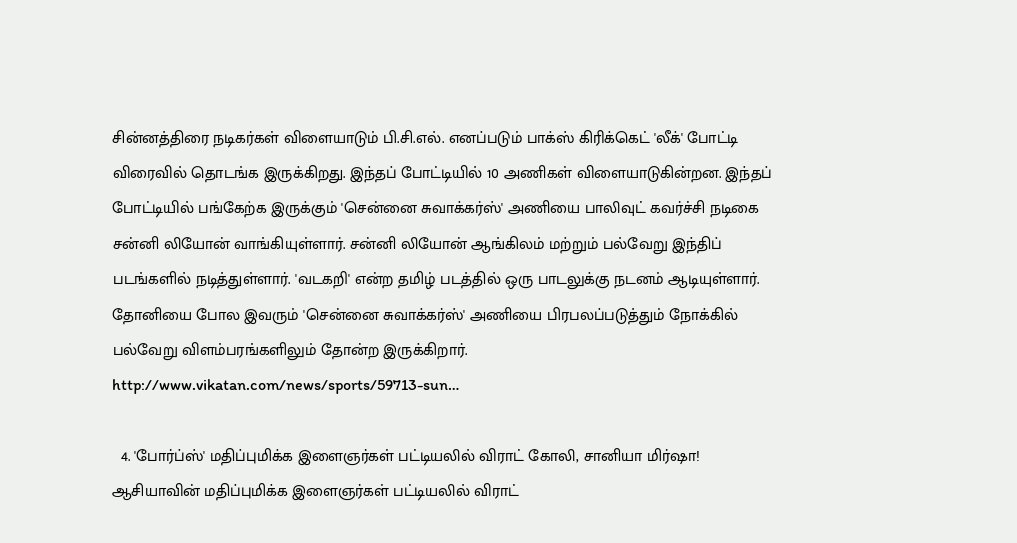சின்னத்திரை நடிகர்கள் விளையாடும் பி.சி.எல். எனப்படும் பாக்ஸ் கிரிக்கெட் 'லீக்' போட்டி விரைவில் தொடங்க இருக்கிறது. இந்தப் போட்டியில் 10 அணிகள் விளையாடுகின்றன. இந்தப் போட்டியில் பங்கேற்க இருக்கும் 'சென்னை சுவாக்கர்ஸ்' அணியை பாலிவுட் கவர்ச்சி நடிகை சன்னி லியோன் வாங்கியுள்ளார். சன்னி லியோன் ஆங்கிலம் மற்றும் பல்வேறு இந்திப் படங்களில் நடித்துள்ளார். 'வடகறி' என்ற தமிழ் படத்தில் ஒரு பாடலுக்கு நடனம் ஆடியுள்ளார். தோனியை போல இவரும் 'சென்னை சுவாக்கர்ஸ்' அணியை பிரபலப்படுத்தும் நோக்கில் பல்வேறு விளம்பரங்களிலும் தோன்ற இருக்கிறார். http://www.vikatan.com/news/sports/59713-sun…

  4. 'போர்ப்ஸ்' மதிப்புமிக்க இளைஞர்கள் பட்டியலில் விராட் கோலி, சானியா மிர்ஷா! ஆசியாவின் மதிப்புமிக்க இளைஞர்கள் பட்டியலில் விராட்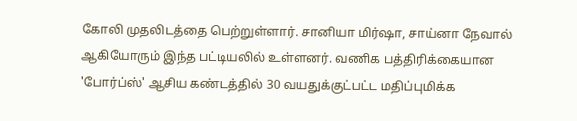கோலி முதலிடத்தை பெற்றுள்ளார். சானியா மிர்ஷா, சாய்னா நேவால் ஆகியோரும் இந்த பட்டியலில் உள்ளனர். வணிக பத்திரிக்கையான 'போர்ப்ஸ்' ஆசிய கண்டத்தில் 30 வயதுக்குட்பட்ட மதிப்புமிக்க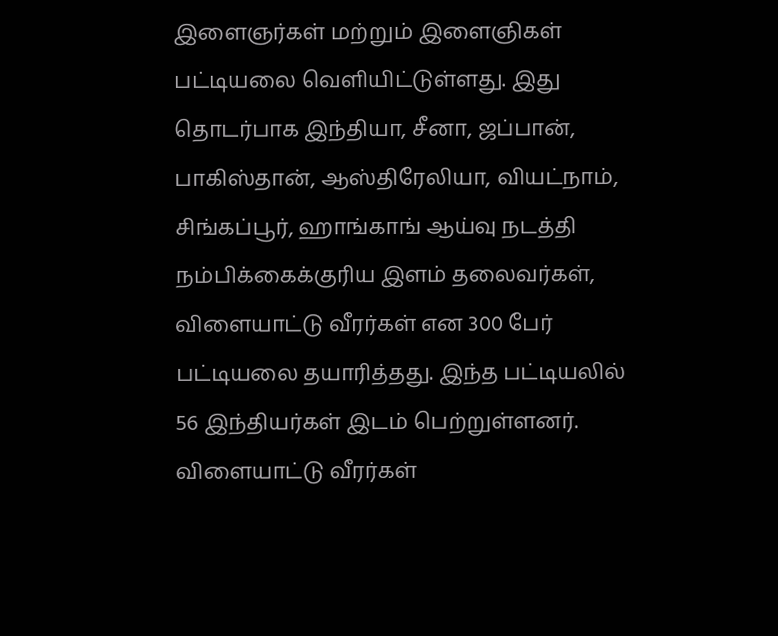இளைஞர்கள் மற்றும் இளைஞிகள் பட்டியலை வெளியிட்டுள்ளது. இது தொடர்பாக இந்தியா, சீனா, ஜப்பான், பாகிஸ்தான், ஆஸ்திரேலியா, வியட்நாம், சிங்கப்பூர், ஹாங்காங் ஆய்வு நடத்தி நம்பிக்கைக்குரிய இளம் தலைவர்கள், விளையாட்டு வீரர்கள் என 300 பேர் பட்டியலை தயாரித்தது. இந்த பட்டியலில் 56 இந்தியர்கள் இடம் பெற்றுள்ளனர். விளையாட்டு வீரர்கள்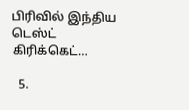பிரிவில் இந்திய டெஸ்ட் கிரிக்கெட்…

  5.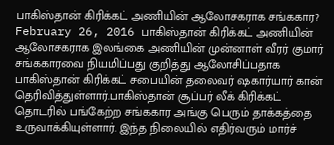பாகிஸ்தான் கிரிக்கட் அணியின் ஆலோசகராக சங்ககார? February 26, 2016 பாகிஸ்தான் கிரிக்கட் அணியின் ஆலோசகராக இலங்கை அணியின் முன்னாள் வீரர் குமார் சங்ககாரவை நியமிப்பது குறித்து ஆலோசிப்பதாக பாகிஸ்தான் கிரிக்கட் சபையின் தலைவர் ஷகார்யார் கான் தெரிவித்துள்ளார்.பாகிஸ்தான் சூப்பர் லீக் கிரிக்கட் தொடரில் பங்கேற்ற சங்ககார அங்கு பெரும் தாக்கத்தை உருவாக்கியுள்ளார். இந்த நிலையில் எதிர்வரும் மார்ச்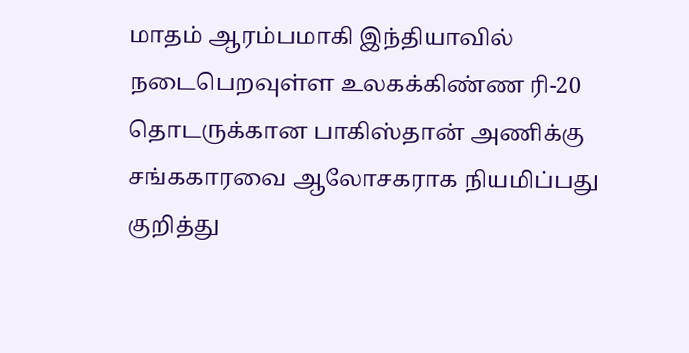மாதம் ஆரம்பமாகி இந்தியாவில் நடைபெறவுள்ள உலகக்கிண்ண ரி-20 தொடருக்கான பாகிஸ்தான் அணிக்கு சங்ககாரவை ஆலோசகராக நியமிப்பது குறித்து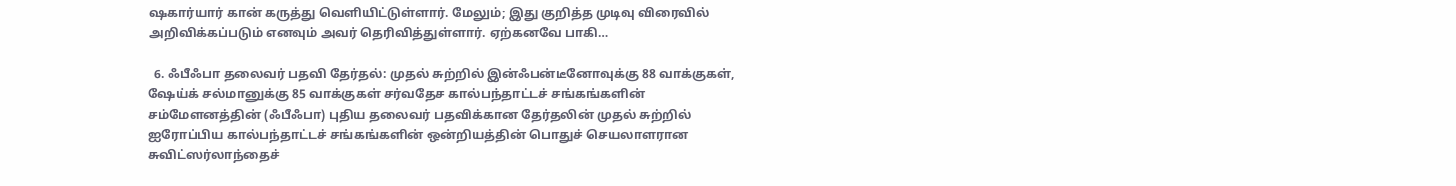ஷகார்யார் கான் கருத்து வெளியிட்டுள்ளார். மேலும்; இது குறித்த முடிவு விரைவில் அறிவிக்கப்படும் எனவும் அவர் தெரிவித்துள்ளார். ஏற்கனவே பாகி…

  6. ஃபீஃபா தலைவர் பதவி தேர்தல்: முதல் சுற்றில் இன்ஃபன்டீனோவுக்கு 88 வாக்குகள், ஷேய்க் சல்மானுக்கு 85 வாக்குகள் சர்வதேச கால்பந்தாட்டச் சங்கங்களின் சம்மேளனத்தின் (ஃபீஃபா) புதிய தலைவர் பதவிக்கான தேர்தலின் முதல் சுற்றில் ஐரோப்பிய கால்பந்தாட்டச் சங்கங்களின் ஒன்றியத்தின் பொதுச் செயலாளரான சுவிட்ஸர்லாந்தைச்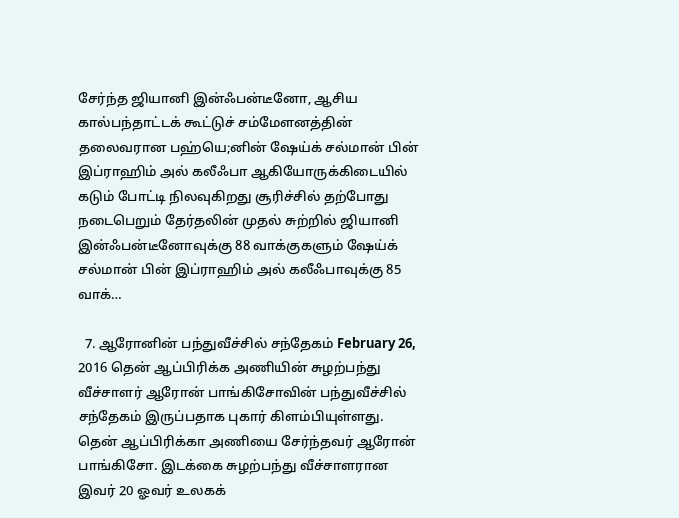சேர்ந்த ஜியானி இன்ஃபன்டீனோ, ஆசிய கால்பந்தாட்டக் கூட்டுச் சம்மேளனத்தின் தலைவரான பஹ்யெ;னின் ஷேய்க் சல்மான் பின் இப்ராஹிம் அல் கலீஃபா ஆகியோருக்கிடையில் கடும் போட்டி நிலவுகிறது சூரிச்சில் தற்போது நடைபெறும் தேர்தலின் முதல் சுற்றில் ஜியானி இன்ஃபன்டீனோவுக்கு 88 வாக்குகளும் ஷேய்க் சல்மான் பின் இப்ராஹிம் அல் கலீஃபாவுக்கு 85 வாக்…

  7. ஆரோனின் பந்துவீச்சில் சந்தேகம் February 26, 2016 தென் ஆப்பிரிக்க அணியின் சுழற்பந்து வீச்சாளர் ஆரோன் பாங்கிசோவின் பந்துவீச்சில் சந்தேகம் இருப்பதாக புகார் கிளம்பியுள்ளது. தென் ஆப்பிரிக்கா அணியை சேர்ந்தவர் ஆரோன் பாங்கிசோ. இடக்கை சுழற்பந்து வீச்சாளரான இவர் 20 ஓவர் உலகக்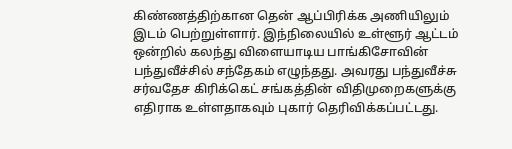கிண்ணத்திற்கான தென் ஆப்பிரிக்க அணியிலும் இடம் பெற்றுள்ளார். இந்நிலையில் உள்ளூர் ஆட்டம் ஒன்றில் கலந்து விளையாடிய பாங்கிசோவின் பந்துவீச்சில் சந்தேகம் எழுந்தது. அவரது பந்துவீச்சு சர்வதேச கிரிக்கெட் சங்கத்தின் விதிமுறைகளுக்கு எதிராக உள்ளதாகவும் புகார் தெரிவிக்கப்பட்டது.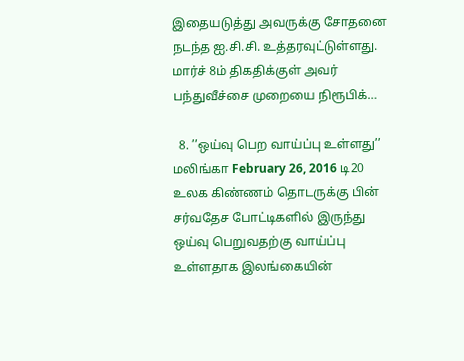இதையடுத்து அவருக்கு சோதனை நடந்த ஐ.சி.சி. உத்தரவுட்டுள்ளது. மார்ச் 8ம் திகதிக்குள் அவர் பந்துவீச்சை முறையை நிரூபிக்…

  8. ’’ஒய்வு பெற வாய்ப்பு உள்ளது’’ மலிங்கா February 26, 2016 டி20 உலக கிண்ணம் தொடருக்கு பின் சர்வதேச போட்டிகளில் இருந்து ஒய்வு பெறுவதற்கு வாய்ப்பு உள்ளதாக இலங்கையின்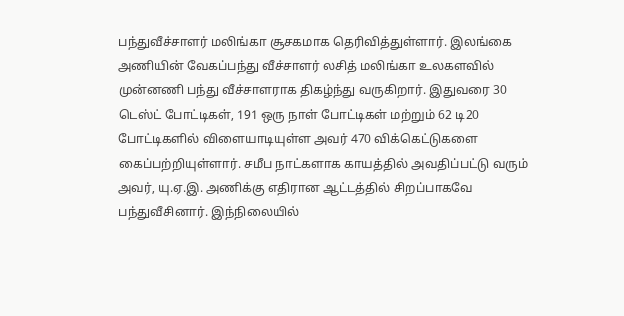பந்துவீச்சாளர் மலிங்கா சூசகமாக தெரிவித்துள்ளார். இலங்கை அணியின் வேகப்பந்து வீச்சாளர் லசித் மலிங்கா உலகளவில் முன்னணி பந்து வீச்சாளராக திகழ்ந்து வருகிறார். இதுவரை 30 டெஸ்ட் போட்டிகள், 191 ஒரு நாள் போட்டிகள் மற்றும் 62 டி20 போட்டிகளில் விளையாடியுள்ள அவர் 470 விக்கெட்டுகளை கைப்பற்றியுள்ளார். சமீப நாட்களாக காயத்தில் அவதிப்பட்டு வரும் அவர், யு.ஏ.இ. அணிக்கு எதிரான ஆட்டத்தில் சிறப்பாகவே பந்துவீசினார். இந்நிலையில்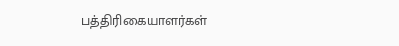பத்திரிகையாளர்கள்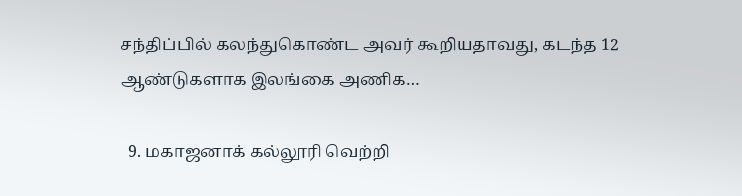சந்திப்பில் கலந்துகொண்ட அவர் கூறியதாவது, கடந்த 12 ஆண்டுகளாக இலங்கை அணிக…

  9. மகாஜனாக் கல்லூரி வெற்றி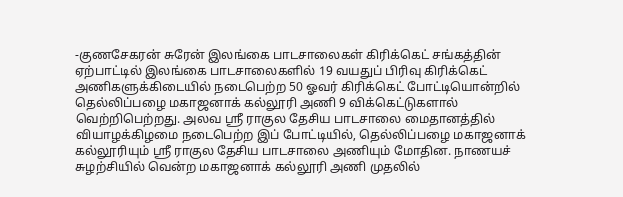-குணசேகரன் சுரேன் இலங்கை பாடசாலைகள் கிரிக்கெட் சங்கத்தின் ஏற்பாட்டில் இலங்கை பாடசாலைகளில் 19 வயதுப் பிரிவு கிரிக்கெட் அணிகளுக்கிடையில் நடைபெற்ற 50 ஓவர் கிரிக்கெட் போட்டியொன்றில் தெல்லிப்பழை மகாஜனாக் கல்லூரி அணி 9 விக்கெட்டுகளால் வெற்றிபெற்றது. அலவ ஸ்ரீ ராகுல தேசிய பாடசாலை மைதானத்தில் வியாழக்கிழமை நடைபெற்ற இப் போட்டியில், தெல்லிப்பழை மகாஜனாக் கல்லூரியும் ஸ்ரீ ராகுல தேசிய பாடசாலை அணியும் மோதின. நாணயச் சுழற்சியில் வென்ற மகாஜனாக் கல்லூரி அணி முதலில்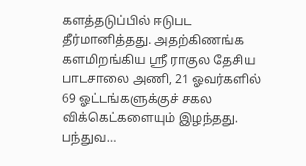களத்தடுப்பில் ஈடுபட தீர்மானித்தது. அதற்கிணங்க களமிறங்கிய ஸ்ரீ ராகுல தேசிய பாடசாலை அணி, 21 ஓவர்களில் 69 ஓட்டங்களுக்குச் சகல விக்கெட்களையும் இழந்தது. பந்துவ…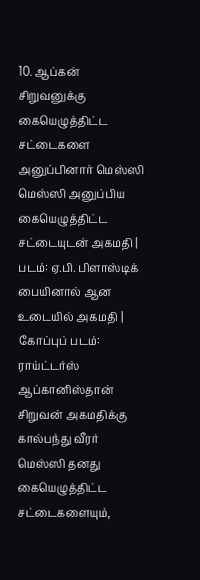10. ஆப்கன் சிறுவனுக்கு கையெழுத்திட்ட சட்டைகளை அனுப்பினார் மெஸ்ஸி மெஸ்ஸி அனுப்பிய கையெழுத்திட்ட சட்டையுடன் அகமதி | படம்: ஏ.பி. பிளாஸ்டிக் பையினால் ஆன உடையில் அகமதி | கோப்புப் படம்: ராய்ட்டர்ஸ் ஆப்கானிஸ்தான் சிறுவன் அகமதிக்கு கால்பந்து வீரர் மெஸ்ஸி தனது கையெழுத்திட்ட சட்டைகளையும்,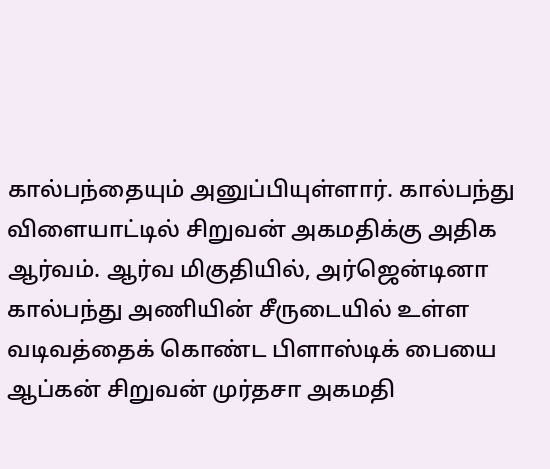கால்பந்தையும் அனுப்பியுள்ளார். கால்பந்து விளையாட்டில் சிறுவன் அகமதிக்கு அதிக ஆர்வம். ஆர்வ மிகுதியில், அர்ஜென்டினா கால்பந்து அணியின் சீருடையில் உள்ள வடிவத்தைக் கொண்ட பிளாஸ்டிக் பையை ஆப்கன் சிறுவன் முர்தசா அகமதி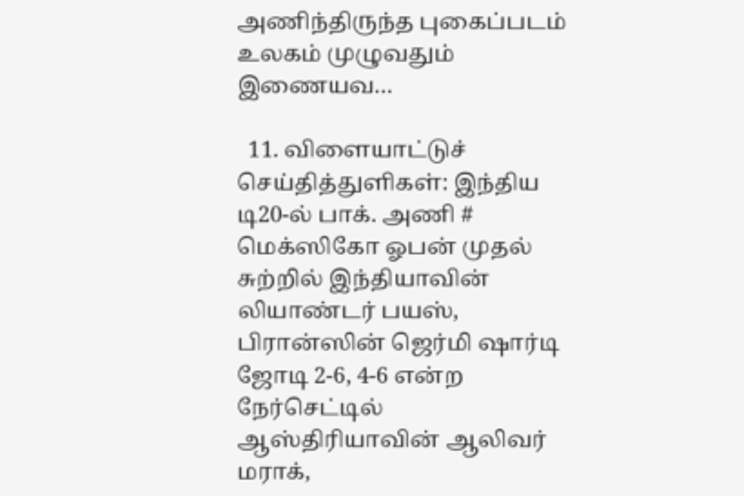அணிந்திருந்த புகைப்படம் உலகம் முழுவதும் இணையவ…

  11. விளையாட்டுச் செய்தித்துளிகள்: இந்திய டி20-ல் பாக். அணி # மெக்ஸிகோ ஓபன் முதல் சுற்றில் இந்தியாவின் லியாண்டர் பயஸ், பிரான்ஸின் ஜெர்மி ஷார்டி ஜோடி 2-6, 4-6 என்ற நேர்செட்டில் ஆஸ்திரியாவின் ஆலிவர் மராக்,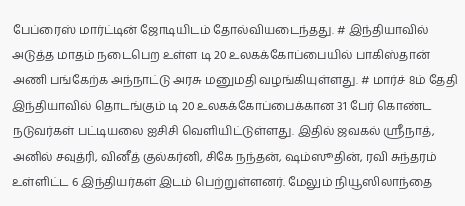பேப்ரைஸ் மார்ட்டின் ஜோடியிடம் தோல்வியடைந்தது. # இந்தியாவில் அடுத்த மாதம் நடைபெற உள்ள டி 20 உலகக்கோப்பையில் பாகிஸ்தான் அணி பங்கேற்க அந்நாட்டு அரசு மனுமதி வழங்கியுள்ளது. # மார்ச் 8ம் தேதி இந்தியாவில் தொடங்கும் டி 20 உலகக்கோப்பைக்கான 31 பேர் கொண்ட நடுவர்கள் பட்டியலை ஐசிசி வெளியிட்டுள்ளது. இதில் ஜவகல் ஸ்ரீநாத், அனில் சவுத்ரி, வினீத் குல்கர்னி, சிகே நந்தன், ஷம்ஸூதின், ரவி சுந்தரம் உள்ளிட்ட 6 இந்தியர்கள் இடம் பெற்றுள்ளனர். மேலும் நியூஸிலாந்தை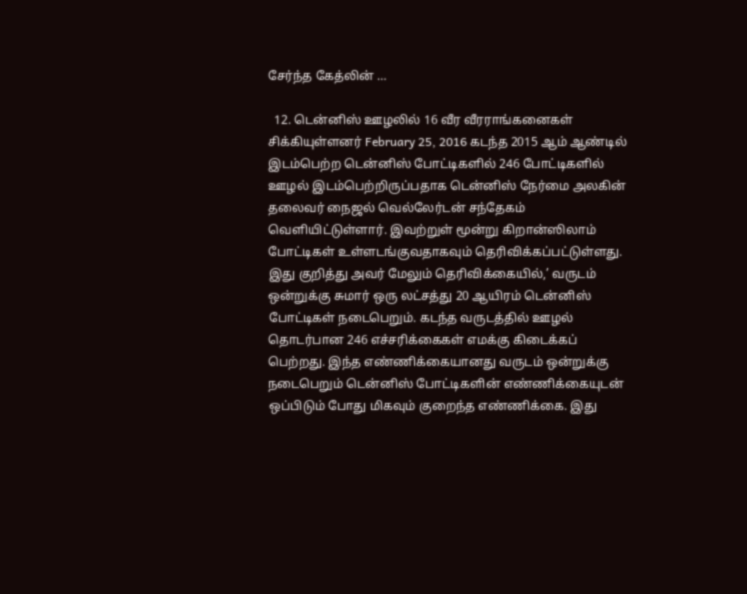சேர்ந்த கேத்லின் …

  12. டென்னிஸ் ஊழலில் 16 வீர வீரராங்கனைகள் சிக்கியுள்ளனர் February 25, 2016 கடந்த 2015 ஆம் ஆண்டில் இடம்பெற்ற டென்னிஸ் போட்டிகளில் 246 போட்டிகளில் ஊழல் இடம்பெற்றிருப்பதாக டென்னிஸ் நேர்மை அலகின் தலைவர் நைஜல் வெல்லேர்டன் சந்தேகம் வெளியிட்டுள்ளார். இவற்றுள் மூன்று கிறான்ஸிலாம் போட்டிகள் உள்ளடங்குவதாகவும் தெரிவிக்கப்பட்டுள்ளது. இது குறித்து அவர் மேலும் தெரிவிக்கையில்,’ வருடம் ஒன்றுக்கு சுமார் ஒரு லட்சத்து 20 ஆயிரம் டென்னிஸ் போட்டிகள் நடைபெறும். கடந்த வருடத்தில் ஊழல் தொடர்பான 246 எச்சரிக்கைகள் எமக்கு கிடைக்கப் பெற்றது. இந்த எண்ணிக்கையானது வருடம் ஒன்றுக்கு நடைபெறும் டென்னிஸ் போட்டிகளின் எண்ணிக்கையுடன் ஒப்பிடும் போது மிகவும் குறைந்த எண்ணிக்கை. இது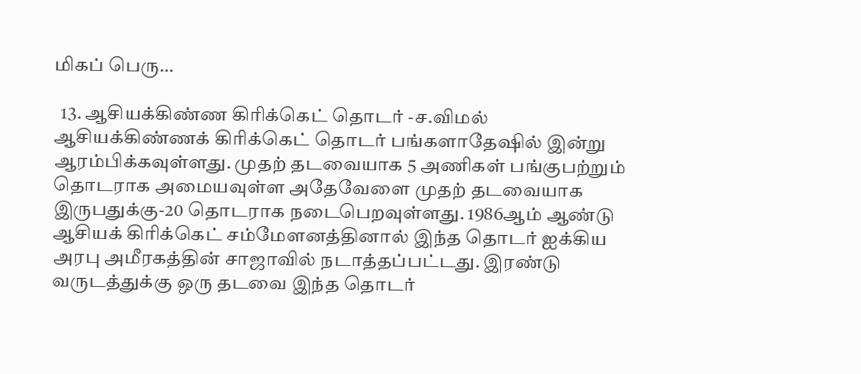மிகப் பெரு…

  13. ஆசியக்கிண்ண கிரிக்கெட் தொடர் -ச.விமல் ஆசியக்கிண்ணக் கிரிக்கெட் தொடர் பங்களாதேஷில் இன்று ஆரம்பிக்கவுள்ளது. முதற் தடவையாக 5 அணிகள் பங்குபற்றும் தொடராக அமையவுள்ள அதேவேளை முதற் தடவையாக இருபதுக்கு-20 தொடராக நடைபெறவுள்ளது. 1986ஆம் ஆண்டு ஆசியக் கிரிக்கெட் சம்மேளனத்தினால் இந்த தொடர் ஐக்கிய அரபு அமீரகத்தின் சாஜாவில் நடாத்தப்பட்டது. இரண்டு வருடத்துக்கு ஒரு தடவை இந்த தொடர்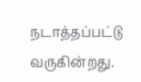நடாத்தப்பட்டு வருகின்றது.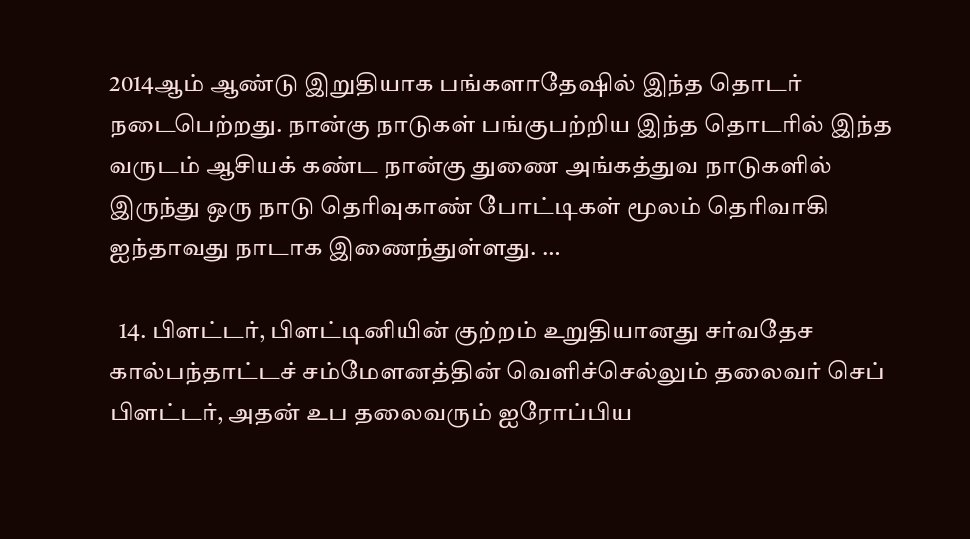2014ஆம் ஆண்டு இறுதியாக பங்களாதேஷில் இந்த தொடர் நடைபெற்றது. நான்கு நாடுகள் பங்குபற்றிய இந்த தொடரில் இந்த வருடம் ஆசியக் கண்ட நான்கு துணை அங்கத்துவ நாடுகளில் இருந்து ஒரு நாடு தெரிவுகாண் போட்டிகள் மூலம் தெரிவாகி ஐந்தாவது நாடாக இணைந்துள்ளது. …

  14. பிளட்டர், பிளட்டினியின் குற்றம் உறுதியானது சர்வதேச கால்பந்தாட்டச் சம்மேளனத்தின் வெளிச்செல்லும் தலைவர் செப் பிளட்டர், அதன் உப தலைவரும் ஐரோப்பிய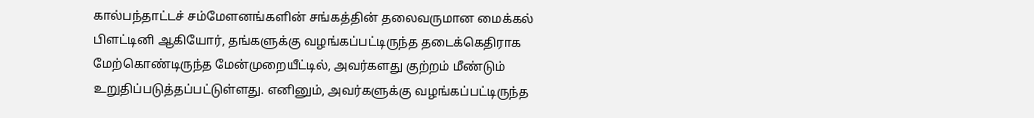கால்பந்தாட்டச் சம்மேளனங்களின் சங்கத்தின் தலைவருமான மைக்கல் பிளட்டினி ஆகியோர், தங்களுக்கு வழங்கப்பட்டிருந்த தடைக்கெதிராக மேற்கொண்டிருந்த மேன்முறையீட்டில், அவர்களது குற்றம் மீண்டும் உறுதிப்படுத்தப்பட்டுள்ளது. எனினும், அவர்களுக்கு வழங்கப்பட்டிருந்த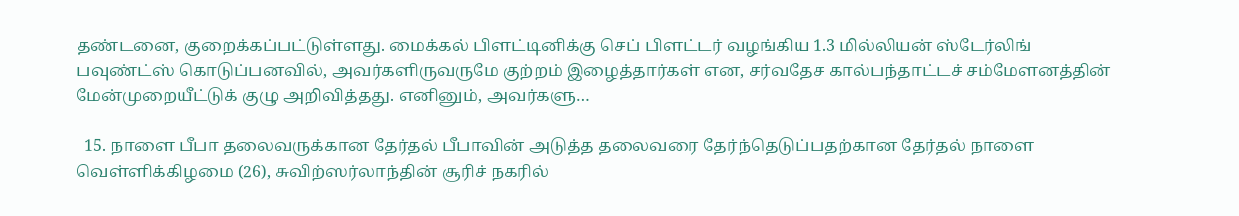தண்டனை, குறைக்கப்பட்டுள்ளது. மைக்கல் பிளட்டினிக்கு செப் பிளட்டர் வழங்கிய 1.3 மில்லியன் ஸ்டேர்லிங் பவுண்ட்ஸ் கொடுப்பனவில், அவர்களிருவருமே குற்றம் இழைத்தார்கள் என, சர்வதேச கால்பந்தாட்டச் சம்மேளனத்தின் மேன்முறையீட்டுக் குழு அறிவித்தது. எனினும், அவர்களு…

  15. நாளை பீபா தலைவருக்கான தேர்தல் பீபாவின் அடுத்த தலைவரை தேர்ந்தெடுப்பதற்கான தேர்தல் நாளை வெள்ளிக்கிழமை (26), சுவிற்ஸர்லாந்தின் சூரிச் நகரில்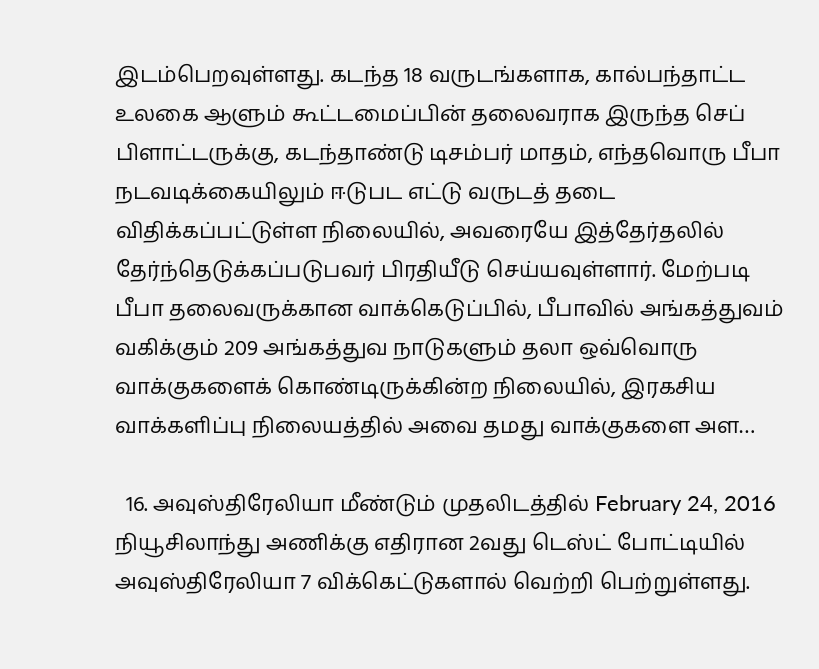இடம்பெறவுள்ளது. கடந்த 18 வருடங்களாக, கால்பந்தாட்ட உலகை ஆளும் கூட்டமைப்பின் தலைவராக இருந்த செப் பிளாட்டருக்கு, கடந்தாண்டு டிசம்பர் மாதம், எந்தவொரு பீபா நடவடிக்கையிலும் ஈடுபட எட்டு வருடத் தடை விதிக்கப்பட்டுள்ள நிலையில், அவரையே இத்தேர்தலில் தேர்ந்தெடுக்கப்படுபவர் பிரதியீடு செய்யவுள்ளார். மேற்படி பீபா தலைவருக்கான வாக்கெடுப்பில், பீபாவில் அங்கத்துவம் வகிக்கும் 209 அங்கத்துவ நாடுகளும் தலா ஒவ்வொரு வாக்குகளைக் கொண்டிருக்கின்ற நிலையில், இரகசிய வாக்களிப்பு நிலையத்தில் அவை தமது வாக்குகளை அள…

  16. அவுஸ்திரேலியா மீண்டும் முதலிடத்தில் February 24, 2016 நியூசிலாந்து அணிக்கு எதிரான 2வது டெஸ்ட் போட்டியில் அவுஸ்திரேலியா 7 விக்கெட்டுகளால் வெற்றி பெற்றுள்ளது.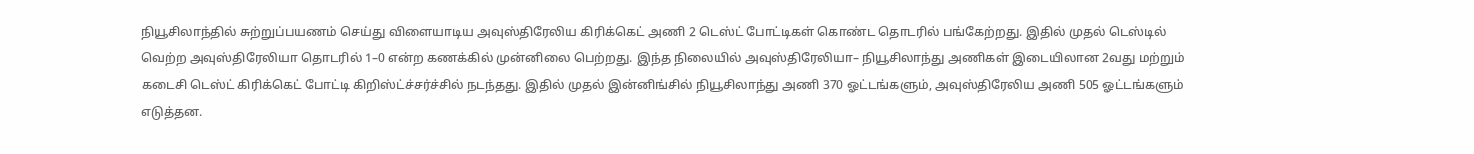நியூசிலாந்தில் சுற்றுப்பயணம் செய்து விளையாடிய அவுஸ்திரேலிய கிரிக்கெட் அணி 2 டெஸ்ட் போட்டிகள் கொண்ட தொடரில் பங்கேற்றது. இதில் முதல் டெஸ்டில் வெற்ற அவுஸ்திரேலியா தொடரில் 1–0 என்ற கணக்கில் முன்னிலை பெற்றது. இந்த நிலையில் அவுஸ்திரேலியா– நியூசிலாந்து அணிகள் இடையிலான 2வது மற்றும் கடைசி டெஸ்ட் கிரிக்கெட் போட்டி கிறிஸ்ட்ச்சர்ச்சில் நடந்தது. இதில் முதல் இன்னிங்சில் நியூசிலாந்து அணி 370 ஓட்டங்களும், அவுஸ்திரேலிய அணி 505 ஓட்டங்களும் எடுத்தன.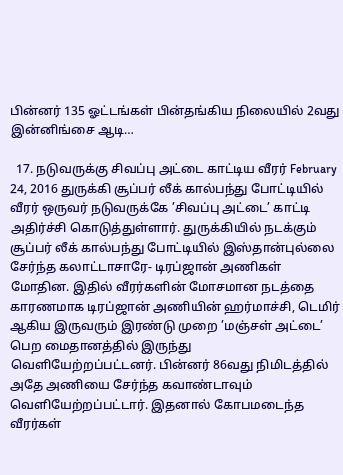பின்னர் 135 ஓட்டங்கள் பின்தங்கிய நிலையில் 2வது இன்னிங்சை ஆடி…

  17. நடுவருக்கு சிவப்பு அட்டை காட்டிய வீரர் February 24, 2016 துருக்கி சூப்பர் லீக் கால்பந்து போட்டியில் வீரர் ஒருவர் நடுவருக்கே ’சிவப்பு அட்டை’ காட்டி அதிர்ச்சி கொடுத்துள்ளார். துருக்கியில் நடக்கும் சூப்பர் லீக் கால்பந்து போட்டியில் இஸ்தான்புல்லை சேர்ந்த கலாட்டாசாரே- டிரப்ஜான் அணிகள் மோதின. இதில் வீரர்களின் மோசமான நடத்தை காரணமாக டிரப்ஜான் அணியின் ஹர்மாச்சி, டெமிர் ஆகிய இருவரும் இரண்டு முறை ’மஞ்சள் அட்டை’ பெற மைதானத்தில் இருந்து வெளியேற்றப்பட்டனர். பின்னர் 86வது நிமிடத்தில் அதே அணியை சேர்ந்த கவாண்டாவும் வெளியேற்றப்பட்டார். இதனால் கோபமடைந்த வீரர்கள்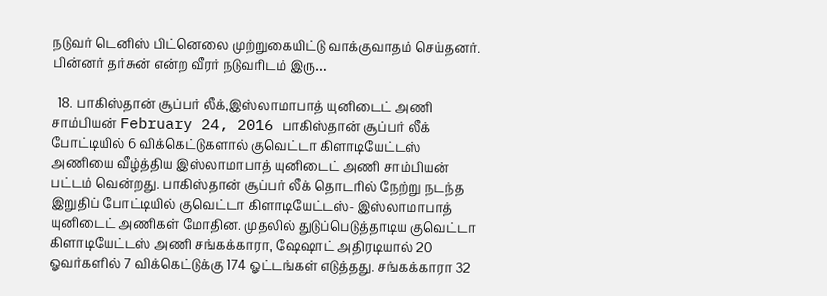நடுவர் டெனிஸ் பிட்னெலை முற்றுகையிட்டு வாக்குவாதம் செய்தனர். பின்னர் தர்சுன் என்ற வீரர் நடுவரிடம் இரு…

  18. பாகிஸ்தான் சூப்பர் லீக்,இஸ்லாமாபாத் யுனிடைட் அணி சாம்பியன் February 24, 2016 பாகிஸ்தான் சூப்பர் லீக் போட்டியில் 6 விக்கெட்டுகளால் குவெட்டா கிளாடியேட்டஸ் அணியை வீழ்த்திய இஸ்லாமாபாத் யுனிடைட் அணி சாம்பியன் பட்டம் வென்றது. பாகிஸ்தான் சூப்பர் லீக் தொடரில் நேற்று நடந்த இறுதிப் போட்டியில் குவெட்டா கிளாடியேட்டஸ்- இஸ்லாமாபாத் யுனிடைட் அணிகள் மோதின. முதலில் துடுப்பெடுத்தாடிய குவெட்டா கிளாடியேட்டஸ் அணி சங்கக்காரா, ஷேஷாட் அதிரடியால் 20 ஓவர்களில் 7 விக்கெட்டுக்கு 174 ஓட்டங்கள் எடுத்தது. சங்கக்காரா 32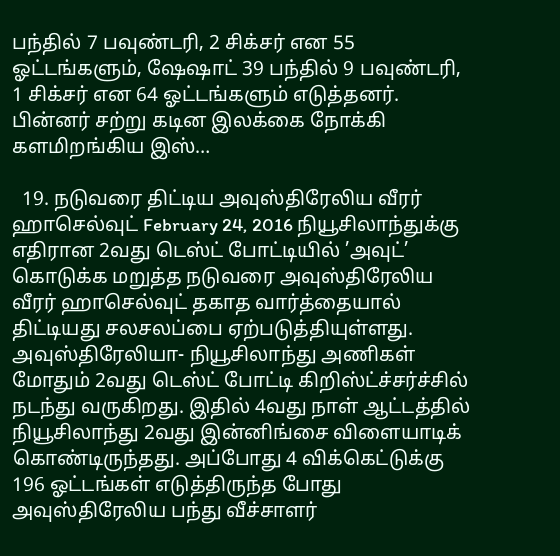பந்தில் 7 பவுண்டரி, 2 சிக்சர் என 55 ஓட்டங்களும், ஷேஷாட் 39 பந்தில் 9 பவுண்டரி, 1 சிக்சர் என 64 ஓட்டங்களும் எடுத்தனர். பின்னர் சற்று கடின இலக்கை நோக்கி களமிறங்கிய இஸ்…

  19. நடுவரை திட்டிய அவுஸ்திரேலிய வீரர் ஹாசெல்வுட் February 24, 2016 நியூசிலாந்துக்கு எதிரான 2வது டெஸ்ட் போட்டியில் ’அவுட்’ கொடுக்க மறுத்த நடுவரை அவுஸ்திரேலிய வீரர் ஹாசெல்வுட் தகாத வார்த்தையால் திட்டியது சலசலப்பை ஏற்படுத்தியுள்ளது. அவுஸ்திரேலியா- நியூசிலாந்து அணிகள் மோதும் 2வது டெஸ்ட் போட்டி கிறிஸ்ட்ச்சர்ச்சில் நடந்து வருகிறது. இதில் 4வது நாள் ஆட்டத்தில் நியூசிலாந்து 2வது இன்னிங்சை விளையாடிக் கொண்டிருந்தது. அப்போது 4 விக்கெட்டுக்கு 196 ஓட்டங்கள் எடுத்திருந்த போது அவுஸ்திரேலிய பந்து வீச்சாளர்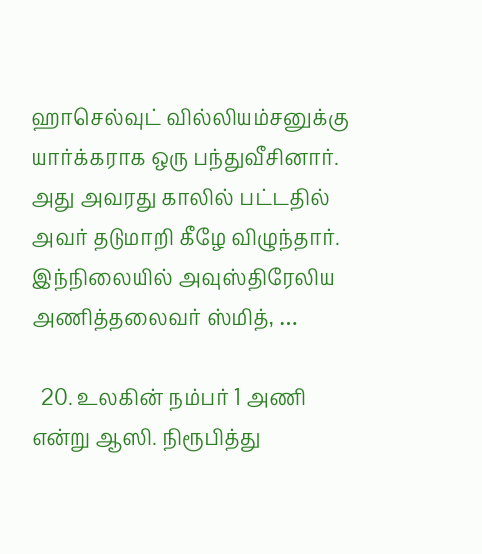ஹாசெல்வுட் வில்லியம்சனுக்கு யார்க்கராக ஒரு பந்துவீசினார். அது அவரது காலில் பட்டதில் அவர் தடுமாறி கீழே விழுந்தார். இந்நிலையில் அவுஸ்திரேலிய அணித்தலைவர் ஸ்மித், …

  20. உலகின் நம்பர் 1 அணி என்று ஆஸி. நிரூபித்து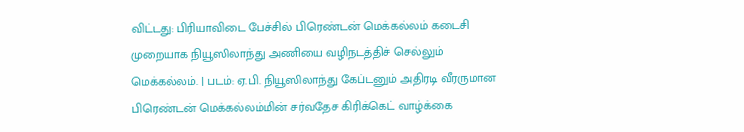விட்டது: பிரியாவிடை பேச்சில் பிரெண்டன் மெக்கல்லம் கடைசி முறையாக நியூஸிலாந்து அணியை வழிநடத்திச் செல்லும் மெக்கல்லம். | படம்: ஏ.பி. நியூஸிலாந்து கேப்டனும் அதிரடி வீரருமான பிரெண்டன் மெக்கல்லம்மின் சர்வதேச கிரிக்கெட் வாழ்க்கை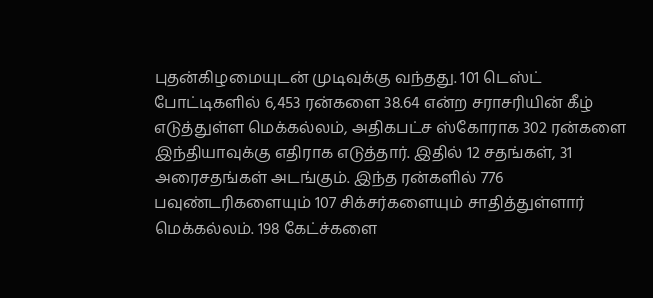புதன்கிழமையுடன் முடிவுக்கு வந்தது. 101 டெஸ்ட் போட்டிகளில் 6,453 ரன்களை 38.64 என்ற சராசரியின் கீழ் எடுத்துள்ள மெக்கல்லம், அதிகபட்ச ஸ்கோராக 302 ரன்களை இந்தியாவுக்கு எதிராக எடுத்தார். இதில் 12 சதங்கள், 31 அரைசதங்கள் அடங்கும். இந்த ரன்களில் 776 பவுண்டரிகளையும் 107 சிக்சர்களையும் சாதித்துள்ளார் மெக்கல்லம். 198 கேட்ச்களை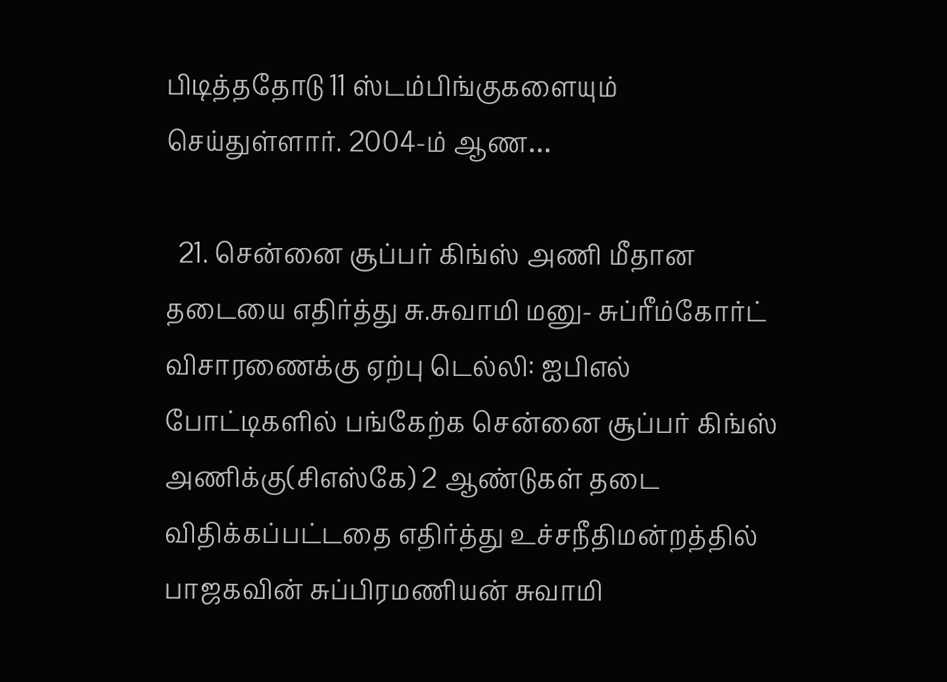பிடித்ததோடு 11 ஸ்டம்பிங்குகளையும் செய்துள்ளார். 2004-ம் ஆண…

  21. சென்னை சூப்பர் கிங்ஸ் அணி மீதான தடையை எதிர்த்து சு.சுவாமி மனு- சுப்ரீம்கோர்ட் விசாரணைக்கு ஏற்பு டெல்லி: ஐபிஎல் போட்டிகளில் பங்கேற்க சென்னை சூப்பர் கிங்ஸ் அணிக்கு(சிஎஸ்கே) 2 ஆண்டுகள் தடை விதிக்கப்பட்டதை எதிர்த்து உச்சநீதிமன்றத்தில் பாஜகவின் சுப்பிரமணியன் சுவாமி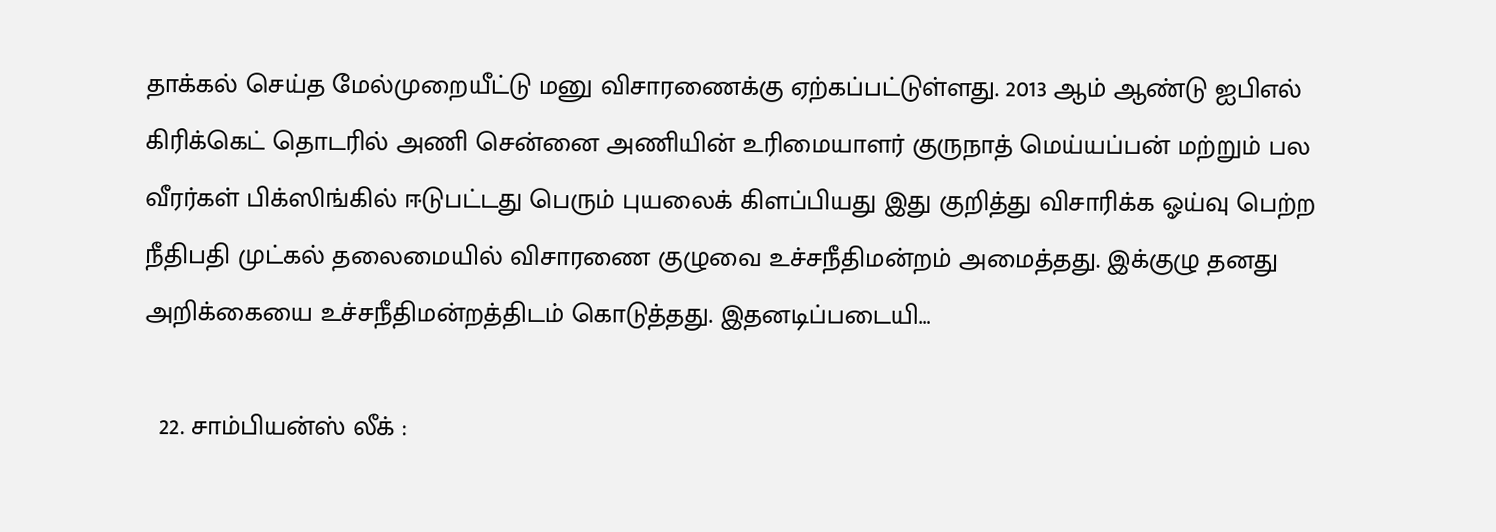தாக்கல் செய்த மேல்முறையீட்டு மனு விசாரணைக்கு ஏற்கப்பட்டுள்ளது. 2013 ஆம் ஆண்டு ஐபிஎல் கிரிக்கெட் தொடரில் அணி சென்னை அணியின் உரிமையாளர் குருநாத் மெய்யப்பன் மற்றும் பல வீரர்கள் பிக்ஸிங்கில் ஈடுபட்டது பெரும் புயலைக் கிளப்பியது இது குறித்து விசாரிக்க ஓய்வு பெற்ற நீதிபதி முட்கல் தலைமையில் விசாரணை குழுவை உச்சநீதிமன்றம் அமைத்தது. இக்குழு தனது அறிக்கையை உச்சநீதிமன்றத்திடம் கொடுத்தது. இதனடிப்படையி…

  22. சாம்பியன்ஸ் லீக் :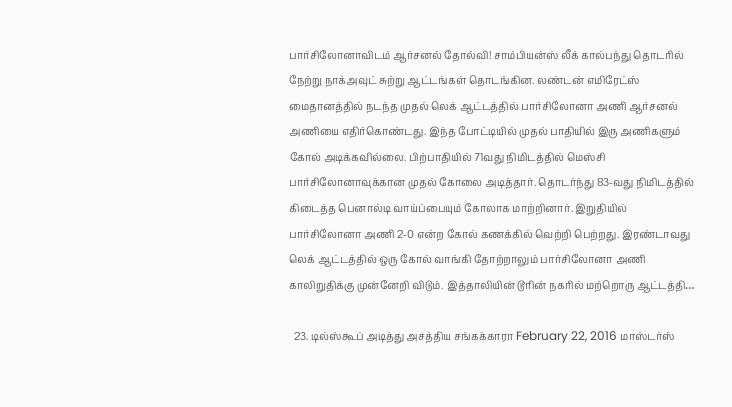பார்சிலோனாவிடம் ஆர்சனல் தோல்வி! சாம்பியன்ஸ் லீக் கால்பந்து தொடரில் நேற்று நாக்அவுட் சுற்று ஆட்டங்கள் தொடங்கின. லண்டன் எமிரேட்ஸ் மைதானத்தில் நடந்த முதல் லெக் ஆட்டத்தில் பார்சிலோனா அணி ஆர்சனல் அணியை எதிர்கொண்டது. இந்த போட்டியில் முதல் பாதியில் இரு அணிகளும் கோல் அடிக்கவில்லை. பிற்பாதியில் 71வது நிமிடத்தில் மெஸ்சி பார்சிலோனாவுக்கான முதல் கோலை அடித்தார். தொடர்ந்து 83-வது நிமிடத்தில் கிடைத்த பெனால்டி வாய்ப்பையும் கோலாக மாற்றினார். இறுதியில் பார்சிலோனா அணி 2-0 என்ற கோல் கணக்கில் வெற்றி பெற்றது. இரண்டாவது லெக் ஆட்டத்தில் ஒரு கோல் வாங்கி தோற்றாலும் பார்சிலோனா அணி காலிறுதிக்கு முன்னேறி விடும். இத்தாலியின் டூரின் நகரில் மற்றொரு ஆட்டத்தி…

  23. டில்ஸ்கூப் அடித்து அசத்திய சங்கக்காரா February 22, 2016 மாஸ்டர்ஸ்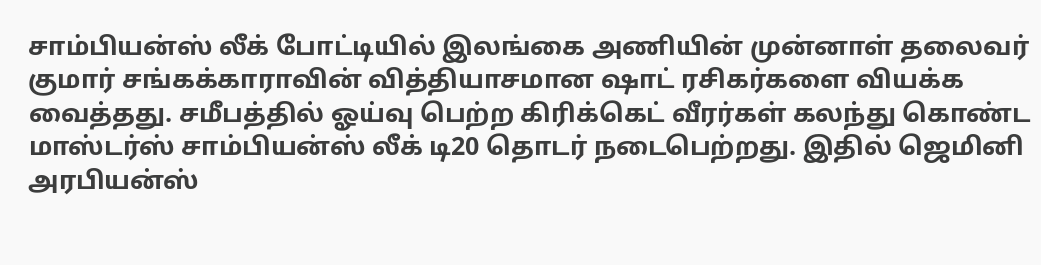சாம்பியன்ஸ் லீக் போட்டியில் இலங்கை அணியின் முன்னாள் தலைவர் குமார் சங்கக்காராவின் வித்தியாசமான ஷாட் ரசிகர்களை வியக்க வைத்தது. சமீபத்தில் ஓய்வு பெற்ற கிரிக்கெட் வீரர்கள் கலந்து கொண்ட மாஸ்டர்ஸ் சாம்பியன்ஸ் லீக் டி20 தொடர் நடைபெற்றது. இதில் ஜெமினி அரபியன்ஸ்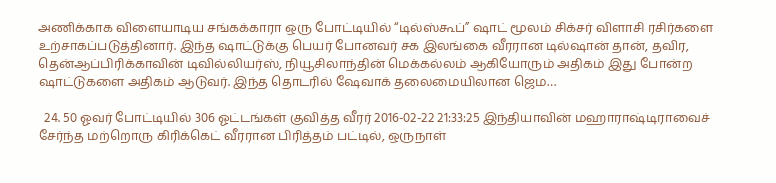அணிக்காக விளையாடிய சங்கக்காரா ஒரு போட்டியில் “டில்ஸ்கூப்” ஷாட் மூலம் சிக்சர் விளாசி ரசிர்களை உற்சாகப்படுத்தினார். இந்த ஷாட்டுக்கு பெயர் போனவர் சக இலங்கை வீரரான டில்ஷான் தான், தவிர, தென்ஆப்பிரிக்காவின் டிவில்லியர்ஸ், நியூசிலாந்தின் மெக்கல்லம் ஆகியோரும் அதிகம் இது போன்ற ஷாட்டுகளை அதிகம் ஆடுவர். இந்த தொடரில் ஷேவாக் தலைமையிலான ஜெம…

  24. 50 ஓவர் போட்டியில் 306 ஓட்டங்கள் குவித்த வீரர் 2016-02-22 21:33:25 இந்தியாவின் மஹாராஷ்டிராவைச் சேர்ந்த மற்றொரு கிரிக்கெட் வீரரான பிரித்தம் பட்டில், ஒருநாள்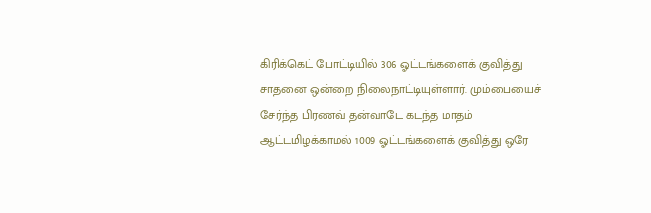கிரிக்கெட் போட்டியில் 306 ஓட்டங்களைக் குவித்து சாதனை ஒன்றை நிலைநாட்டியுள்ளார். மும்பையைச் சேர்ந்த பிரணவ் தன்வாடே கடந்த மாதம் ஆட்டமிழக்காமல் 1009 ஓட்டங்களைக் குவித்து ஒரே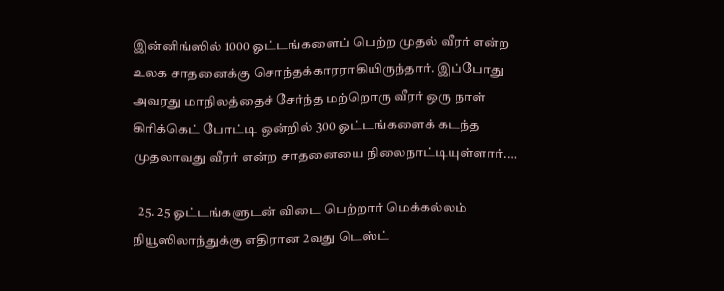இன்னிங்ஸில் 1000 ஓட்டங்களைப் பெற்ற முதல் வீரர் என்ற உலக சாதனைக்கு சொந்தக்காரராகியிருந்தார். இப்போது அவரது மாநிலத்தைச் சேர்ந்த மற்றொரு வீரர் ஒரு நாள் கிரிக்கெட் போட்டி ஒன்றில் 300 ஓட்டங்களைக் கடந்த முதலாவது வீரர் என்ற சாதனையை நிலைநாட்டியுள்ளார்.…

  25. 25 ஓட்டங்களுடன் விடை பெற்றார் மெக்கல்லம் நியூஸிலாந்துக்கு எதிரான 2வது டெஸ்ட்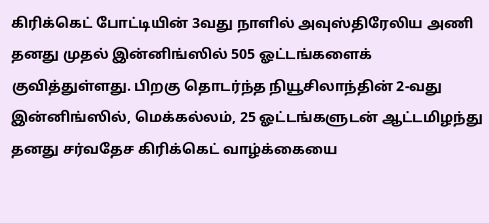கிரிக்கெட் போட்டியின் 3வது நாளில் அவுஸ்திரேலிய அணி தனது முதல் இன்னிங்ஸில் 505 ஓட்டங்களைக் குவித்துள்ளது. பிறகு தொடர்ந்த நியூசிலாந்தின் 2-வது இன்னிங்ஸில், மெக்கல்லம், 25 ஓட்டங்களுடன் ஆட்டமிழந்து தனது சர்வதேச கிரிக்கெட் வாழ்க்கையை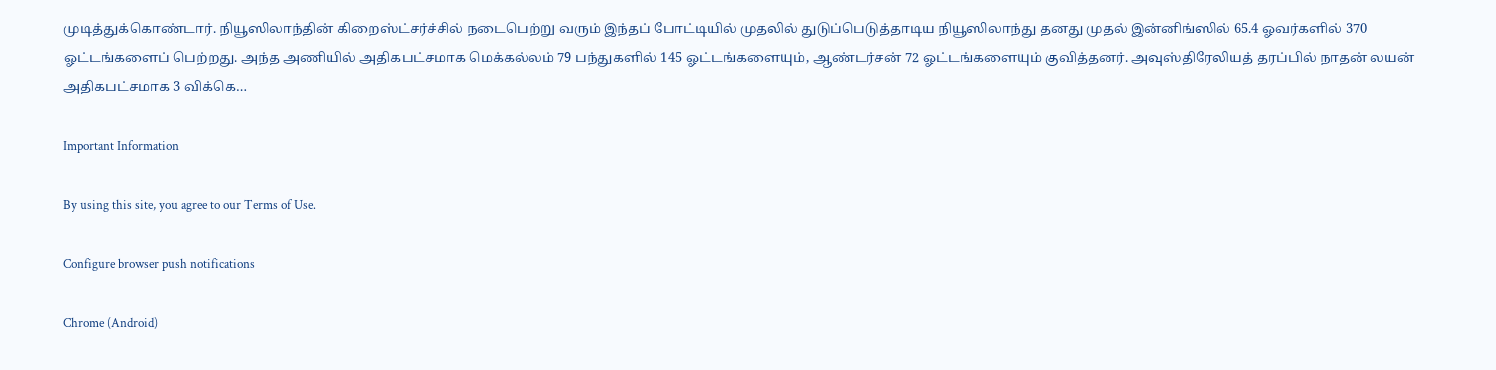முடித்துக்கொண்டார். நியூஸிலாந்தின் கிறைஸ்ட்சர்ச்சில் நடைபெற்று வரும் இந்தப் போட்டியில் முதலில் துடுப்பெடுத்தாடிய நியூஸிலாந்து தனது முதல் இன்னிங்ஸில் 65.4 ஓவர்களில் 370 ஓட்டங்களைப் பெற்றது. அந்த அணியில் அதிகபட்சமாக மெக்கல்லம் 79 பந்துகளில் 145 ஓட்டங்களையும், ஆண்டர்சன் 72 ஓட்டங்களையும் குவித்தனர். அவுஸ்திரேலியத் தரப்பில் நாதன் லயன் அதிகபட்சமாக 3 விக்கெ…

Important Information

By using this site, you agree to our Terms of Use.

Configure browser push notifications

Chrome (Android)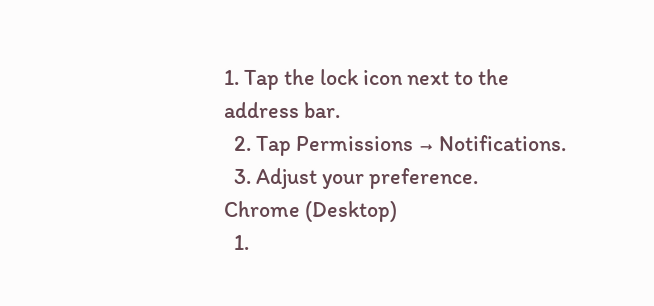1. Tap the lock icon next to the address bar.
  2. Tap Permissions → Notifications.
  3. Adjust your preference.
Chrome (Desktop)
  1.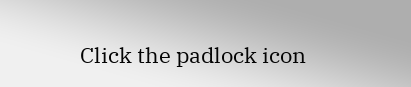Click the padlock icon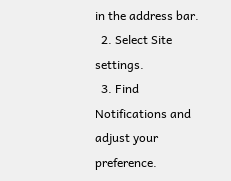in the address bar.
  2. Select Site settings.
  3. Find Notifications and adjust your preference.